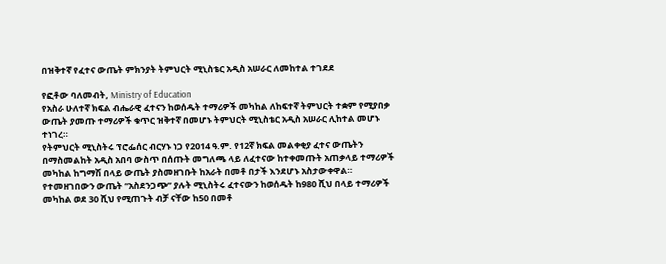በዝቅተኛ የፈተና ውጤት ምክንያት ትምህርት ሚኒስቴር አዲስ አሠራር ለመከተል ተገደደ

የፎቶው ባለመብት, Ministry of Education
የአስራ ሁለተኛ ክፍል ብሔራዊ ፈተናን ከወሰዱት ተማሪዎች መካከል ለከፍተኛ ትምህርት ተቋም የሚያበቃ ውጤት ያመጡ ተማሪዎች ቁጥር ዝቅተኛ በመሆኑ ትምህርት ሚኒስቴር አዲስ አሠራር ሊከተል መሆኑ ተነገረ።
የትምህርት ሚኒስትሩ ፕሮፌሰር ብርሃኑ ነጋ የ2014 ዓ.ም. የ12ኛ ክፍል መልቀቂያ ፈተና ውጤትን በማስመልከት አዲስ አበባ ውስጥ በሰጡት መግለጫ ላይ ለፈተናው ከተቀመጡት አጠቃላይ ተማሪዎች መካከል ከግማሽ በላይ ውጤት ያስመዘገቡት ከአራት በመቶ በታች እንደሆኑ አስታውቀዋል።
የተመዘገበውን ውጤት “አስደንጋጭ” ያሉት ሚኒስትሩ ፈተናውን ከወሰዱት ከ980 ሺህ በላይ ተማሪዎች መካከል ወደ 30 ሺህ የሚጠጉት ብቻ ናቸው ከ50 በመቶ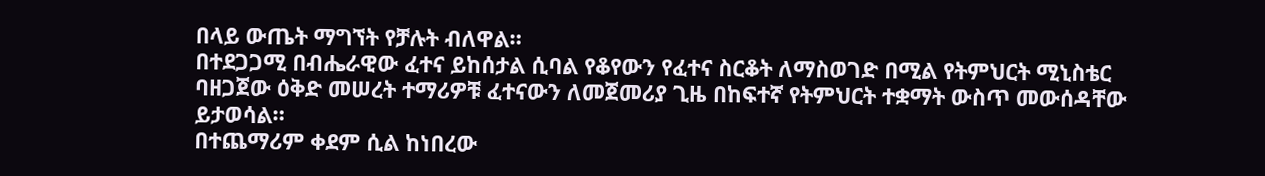በላይ ውጤት ማግኘት የቻሉት ብለዋል።
በተደጋጋሚ በብሔራዊው ፈተና ይከሰታል ሲባል የቆየውን የፈተና ስርቆት ለማስወገድ በሚል የትምህርት ሚኒስቴር ባዘጋጀው ዕቅድ መሠረት ተማሪዎቹ ፈተናውን ለመጀመሪያ ጊዜ በከፍተኛ የትምህርት ተቋማት ውስጥ መውሰዳቸው ይታወሳል።
በተጨማሪም ቀደም ሲል ከነበረው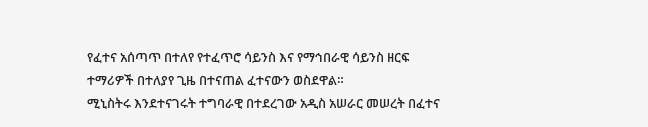የፈተና አሰጣጥ በተለየ የተፈጥሮ ሳይንስ እና የማኅበራዊ ሳይንስ ዘርፍ ተማሪዎች በተለያየ ጊዜ በተናጠል ፈተናውን ወስደዋል።
ሚኒስትሩ እንደተናገሩት ተግባራዊ በተደረገው አዲስ አሠራር መሠረት በፈተና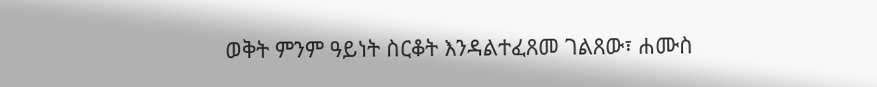ወቅት ምንም ዓይነት ስርቆት እንዳልተፈጸመ ገልጸው፣ ሐሙስ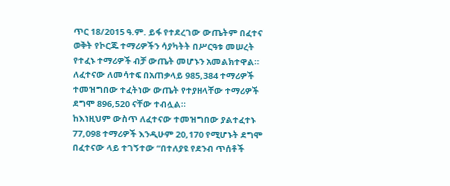ጥር 18/2015 ዓ.ም. ይፋ የተደረገው ውጤትም በፈተና ወቅት የኮርጁ ተማሪዎችን ሳያካትት በሥርዓቱ መሠረት የተፈኑ ተማሪዎች ብቻ ውጤት መሆኑን አመልክተዋል።
ለፈተናው ለመሳተፍ በአጠቃላይ 985,384 ተማሪዎች ተመዝግበው ተፈትነው ውጤት የተያዘላቸው ተማሪዎች ደግሞ 896,520 ናቸው ተብሏል።
ከእነዚህም ውስጥ ለፈተናው ተመዝግበው ያልተፈተኑ 77,098 ተማሪዎች እንዲሁም 20,170 የሚሆኑት ደግሞ በፈተናው ላይ ተገኝተው “በተለያዩ የደንብ ጥሰቶች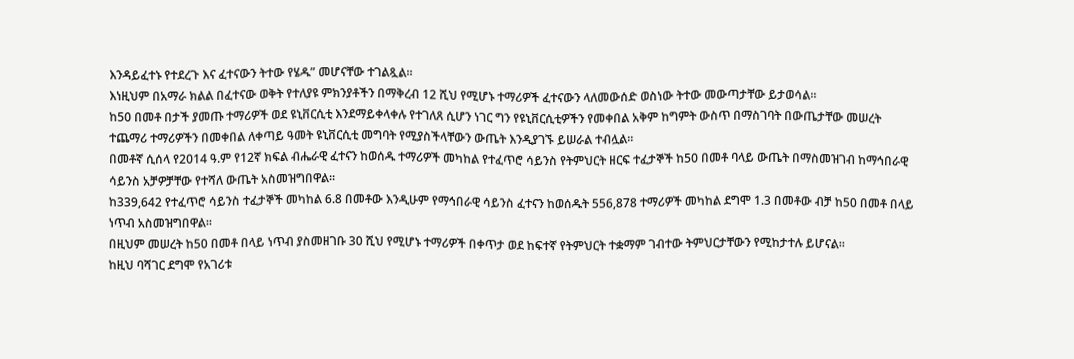እንዳይፈተኑ የተደረጉ እና ፈተናውን ትተው የሄዱ” መሆናቸው ተገልጿል።
እነዚህም በአማራ ክልል በፈተናው ወቅት የተለያዩ ምክንያቶችን በማቅረብ 12 ሺህ የሚሆኑ ተማሪዎች ፈተናውን ላለመውሰድ ወስነው ትተው መውጣታቸው ይታወሳል።
ከ50 በመቶ በታች ያመጡ ተማሪዎች ወደ ዩኒቨርሲቲ እንደማይቀላቀሉ የተገለጸ ሲሆን ነገር ግን የዩኒቨርሲቲዎችን የመቀበል አቅም ከግምት ውስጥ በማስገባት በውጤታቸው መሠረት ተጨማሪ ተማሪዎችን በመቀበል ለቀጣይ ዓመት ዩኒቨርሲቲ መግባት የሚያስችላቸውን ውጤት እንዲያገኙ ይሠራል ተብሏል።
በመቶኛ ሲሰላ የ2014 ዓ.ም የ12ኛ ክፍል ብሔራዊ ፈተናን ከወሰዱ ተማሪዎች መካከል የተፈጥሮ ሳይንስ የትምህርት ዘርፍ ተፈታኞች ከ50 በመቶ ባላይ ውጤት በማስመዝገብ ከማኅበራዊ ሳይንስ አቻዎቻቸው የተሻለ ውጤት አስመዝግበዋል።
ከ339,642 የተፈጥሮ ሳይንስ ተፈታኞች መካከል 6.8 በመቶው እንዲሁም የማኅበራዊ ሳይንስ ፈተናን ከወሰዱት 556,878 ተማሪዎች መካከል ደግሞ 1.3 በመቶው ብቻ ከ50 በመቶ በላይ ነጥብ አስመዝግበዋል።
በዚህም መሠረት ከ50 በመቶ በላይ ነጥብ ያስመዘገቡ 30 ሺህ የሚሆኑ ተማሪዎች በቀጥታ ወደ ከፍተኛ የትምህርት ተቋማም ገብተው ትምህርታቸውን የሚከታተሉ ይሆናል።
ከዚህ ባሻገር ደግሞ የአገሪቱ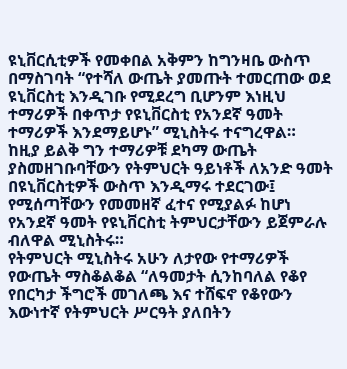ዩኒቨርሲቲዎች የመቀበል አቅምን ከግንዛቤ ውስጥ በማስገባት “የተሻለ ውጤት ያመጡት ተመርጠው ወደ ዩኒቨርስቲ እንዲገቡ የሚደረግ ቢሆንም እነዚህ ተማሪዎች በቀጥታ የዩኒቨርስቲ የአንደኛ ዓመት ተማሪዎች እንደማይሆኑ” ሚኒስትሩ ተናግረዋል።
ከዚያ ይልቅ ግን ተማሪዎቹ ደካማ ውጤት ያስመዘገቡባቸውን የትምህርት ዓይነቶች ለአንድ ዓመት በዩኒቨርስቲዎች ውስጥ እንዲማሩ ተደርገው፤ የሚሰጣቸውን የመመዘኛ ፈተና የሚያልፉ ከሆነ የአንደኛ ዓመት የዩኒቨርስቲ ትምህርታቸውን ይጀምራሉ ብለዋል ሚኒስትሩ።
የትምህርት ሚኒስትሩ አሁን ለታየው የተማሪዎች የውጤት ማስቆልቆል “ለዓመታት ሲንከባለል የቆየ የበርካታ ችግሮች መገለጫ እና ተሸፍኖ የቆየውን እውነተኛ የትምህርት ሥርዓት ያለበትን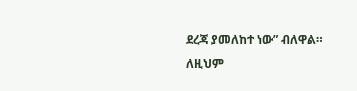ደረጃ ያመለከተ ነው” ብለዋል።
ለዚህም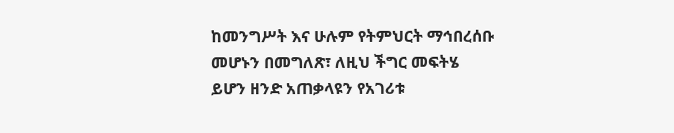ከመንግሥት እና ሁሉም የትምህርት ማኅበረሰቡ መሆኑን በመግለጽ፣ ለዚህ ችግር መፍትሄ ይሆን ዘንድ አጠቃላዩን የአገሪቱ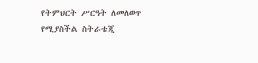የትምህርት ሥርዓት ለመለወጥ የሚያስችል ስትራቴጂ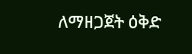ለማዘጋጀት ዕቅድ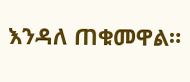እንዳለ ጠቁመዋል።